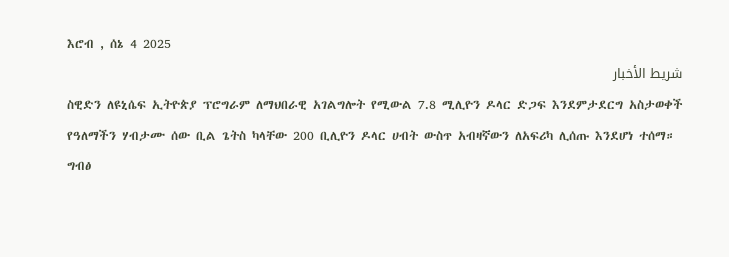እሮብ , ሰኔ 4 2025
شريط الأخبار
ስዊድን ለዩኒሴፍ ኢትዮጵያ ፕሮግራም ለማህበራዊ አገልግሎት የሚውል 7.8 ሚሊዮን ዶላር ድጋፍ እንደምታደርግ አስታወቀች
የዓለማችን ሃብታሙ ሰው ቢል ጌትስ ካላቸው 200 ቢሊዮን ዶላር ሀብት ውስጥ አብዛኛውን ለአፍሪካ ሊሰጡ እንደሆነ ተሰማ።
ግብፅ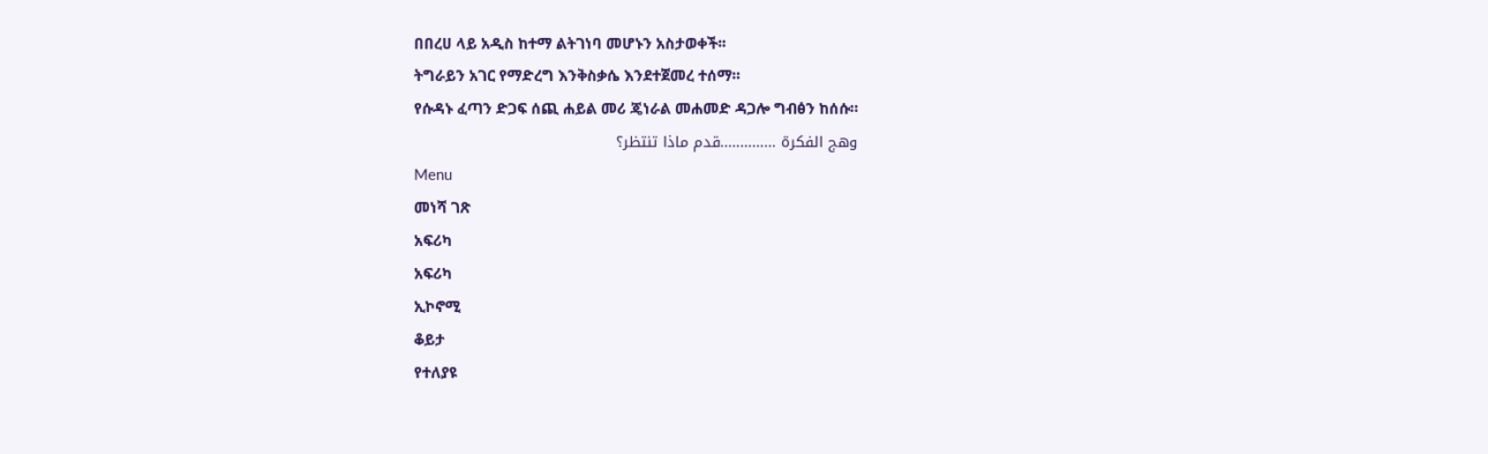በበረሀ ላይ አዲስ ከተማ ልትገነባ መሆኑን አስታወቀች፡፡
ትግራይን አገር የማድረግ እንቅስቃሴ እንደተጀመረ ተሰማ።
የሱዳኑ ፈጣን ድጋፍ ሰጪ ሐይል መሪ ጄነራል መሐመድ ዳጋሎ ግብፅን ከሰሱ።
وهج الفكرة …………..قدم ماذا تنتظر؟
Menu
መነሻ ገጽ
አፍሪካ
አፍሪካ
ኢኮኖሚ
ቆይታ
የተለያዩ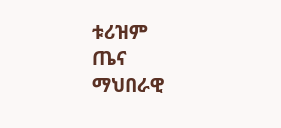ቱሪዝም
ጤና
ማህበራዊ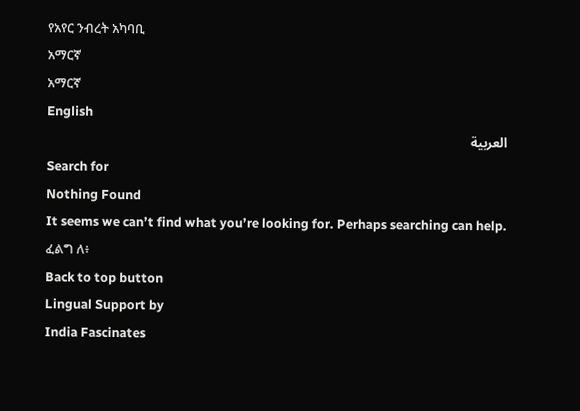የአየር ንብረት አካባቢ
አማርኛ
አማርኛ
English
العربية
Search for
Nothing Found
It seems we can’t find what you’re looking for. Perhaps searching can help.
ፈልግ ለ፥
Back to top button
Lingual Support by
India Fascinates